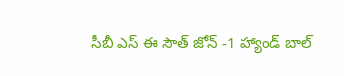సీబీ ఎస్ ఈ సౌత్ జోన్ -1 హ్యాండ్ బాల్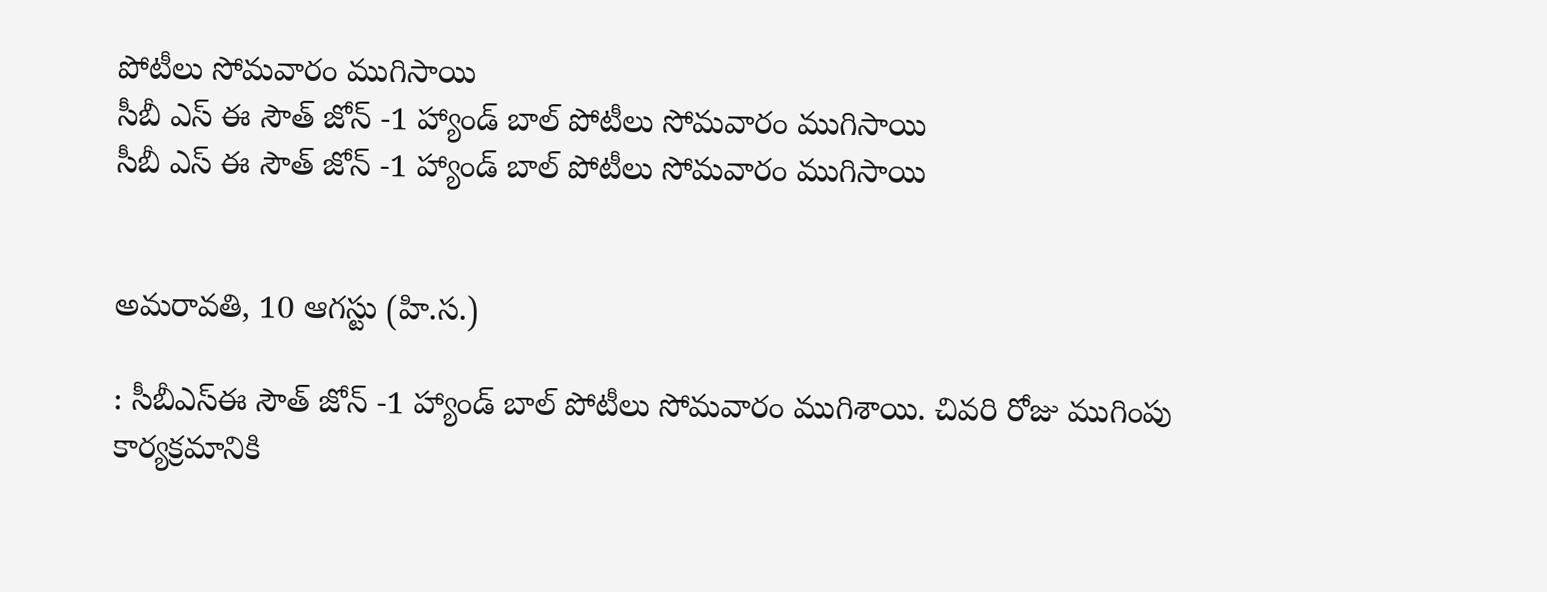పోటీలు సోమవారం ముగిసాయి
సీబీ ఎస్ ఈ సౌత్ జోన్ -1 హ్యాండ్ బాల్ పోటీలు సోమవారం ముగిసాయి
సీబీ ఎస్ ఈ సౌత్ జోన్ -1 హ్యాండ్ బాల్ పోటీలు సోమవారం ముగిసాయి


అమరావతి, 10 ఆగస్టు (హి.స.)

: సీబీఎస్ఈ సౌత్ జోన్ -1 హ్యాండ్ బాల్ పోటీలు సోమవారం ముగిశాయి. చివరి రోజు ముగింపు కార్యక్రమానికి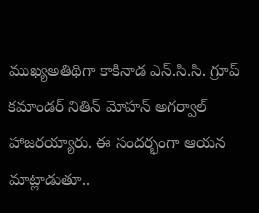ముఖ్యఅతిథిగా కాకినాడ ఎన్.సి.సి. గ్రూప్ కమాండర్ నితిన్ మోహన్ అగర్వాల్ హాజరయ్యారు. ఈ సందర్భంగా ఆయన మాట్లాడుతూ..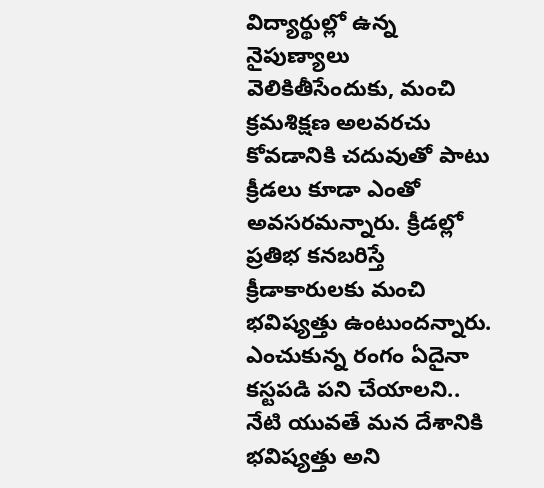విద్యార్థుల్లో ఉన్న నైపుణ్యాలు వెలికితీసేందుకు, మంచి క్రమశిక్షణ అలవరచు కోవడానికి చదువుతో పాటు క్రీడలు కూడా ఎంతో అవసరమన్నారు. క్రీడల్లో ప్రతిభ కనబరిస్తే క్రీడాకారులకు మంచి భవిష్యత్తు ఉంటుందన్నారు. ఎంచుకున్న రంగం ఏదైనా కస్టపడి పని చేయాలని.. నేటి యువతే మన దేశానికి భవిష్యత్తు అని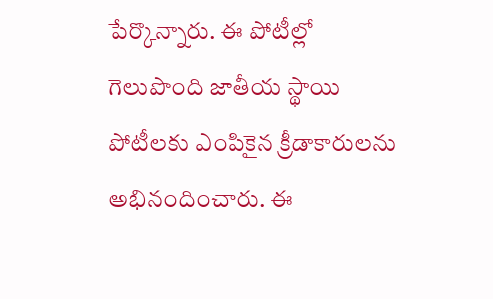పేర్కొన్నారు. ఈ పోటీల్లో గెలుపొంది జాతీయ స్థాయి పోటీలకు ఎంపికైన క్రీడాకారులను అభినందించారు. ఈ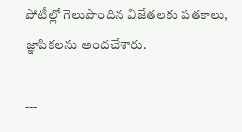పోటీల్లో గెలుపొందిన విజేతలకు పతకాలు, జ్ఞాపికలను అందచేశారు.

---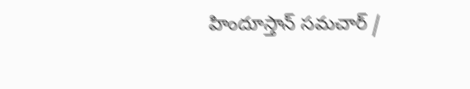హిందూస్తాన్ సమచార్ /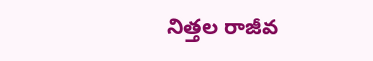నిత్తల రాజీవ